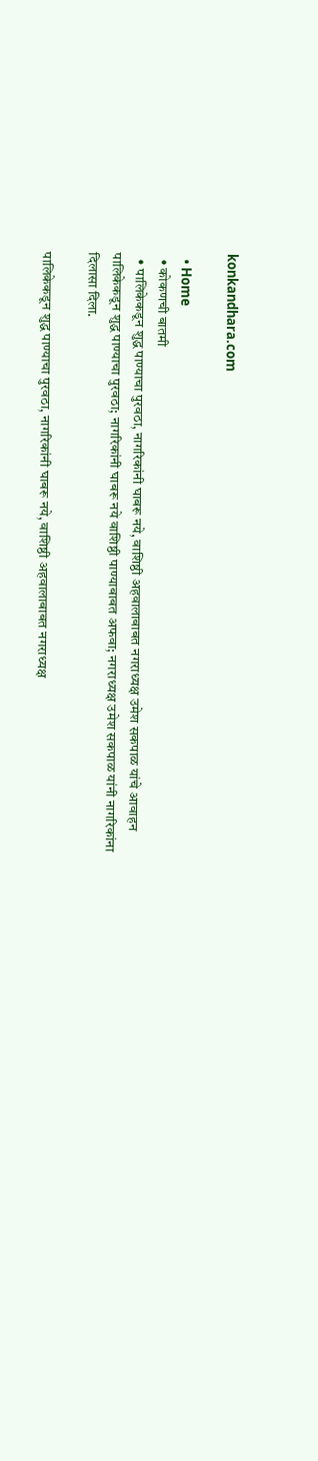konkandhara.com

  • Home
  • कोकणची बातमी
  • पालिकेकडून शुद्ध पाण्याचा पुरवठा, नागरिकांनी घाबरू नये, वाशिष्ठी अहवालाबाबत नगराध्यक्ष उमेश सकपाळ यांचे आवाहन
पालिकेकडून शुद्ध पाण्याचा पुरवठा; नागरिकांनी घाबरू नये वाशिष्ठी पाण्याबाबत अफवा; नगराध्यक्ष उमेश सकपाळ यांनी नागरिकांना दिलासा दिला.

पालिकेकडून शुद्ध पाण्याचा पुरवठा, नागरिकांनी घाबरू नये, वाशिष्ठी अहवालाबाबत नगराध्यक्ष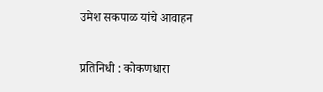उमेश सकपाळ यांचे आवाहन

प्रतिनिधी : कोकणधारा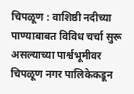चिपळूण : वाशिष्ठी नदीच्या पाण्याबाबत विविध चर्चा सुरू असल्याच्या पार्श्वभूमीवर चिपळूण नगर पालिकेकडून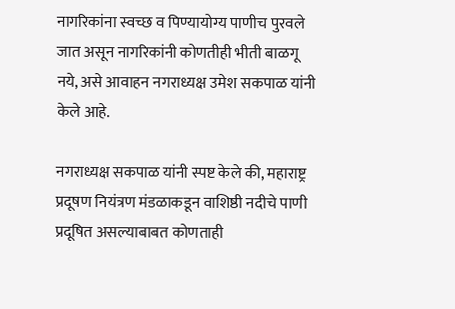नागरिकांना स्वच्छ व पिण्यायोग्य पाणीच पुरवले जात असून नागरिकांनी कोणतीही भीती बाळगू नये, असे आवाहन नगराध्यक्ष उमेश सकपाळ यांनी केले आहे.

नगराध्यक्ष सकपाळ यांनी स्पष्ट केले की, महाराष्ट्र प्रदूषण नियंत्रण मंडळाकडून वाशिष्ठी नदीचे पाणी प्रदूषित असल्याबाबत कोणताही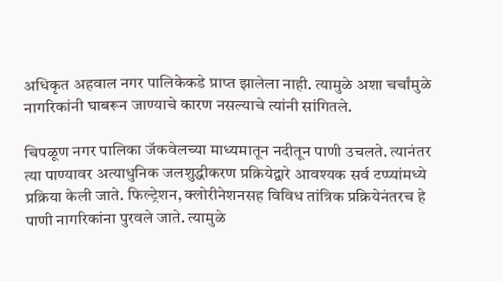अधिकृत अहवाल नगर पालिकेकडे प्राप्त झालेला नाही. त्यामुळे अशा चर्चांमुळे नागरिकांनी घाबरून जाण्याचे कारण नसल्याचे त्यांनी सांगितले.

चिपळूण नगर पालिका जॅकवेलच्या माध्यमातून नदीतून पाणी उचलते. त्यानंतर त्या पाण्यावर अत्याधुनिक जलशुद्धीकरण प्रक्रियेद्वारे आवश्यक सर्व टप्प्यांमध्ये प्रक्रिया केली जाते. फिल्ट्रेशन, क्लोरीनेशनसह विविध तांत्रिक प्रक्रियेनंतरच हे पाणी नागरिकांना पुरवले जाते. त्यामुळे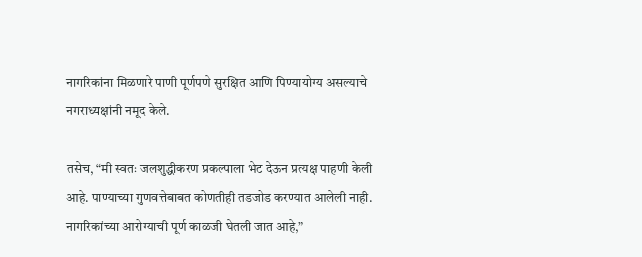नागरिकांना मिळणारे पाणी पूर्णपणे सुरक्षित आणि पिण्यायोग्य असल्याचे नगराध्यक्षांनी नमूद केले.

तसेच, “मी स्वतः जलशुद्धीकरण प्रकल्पाला भेट देऊन प्रत्यक्ष पाहणी केली आहे. पाण्याच्या गुणवत्तेबाबत कोणतीही तडजोड करण्यात आलेली नाही. नागरिकांच्या आरोग्याची पूर्ण काळजी घेतली जात आहे,”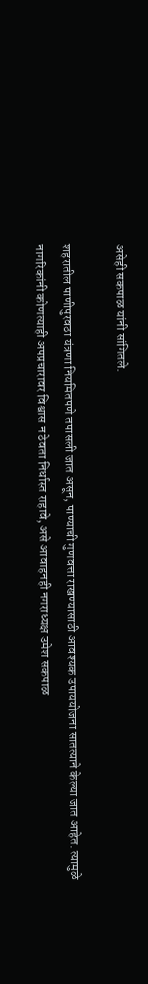असेही सकपाळ यांनी सांगितले.

शहरातील पाणीपुरवठा यंत्रणा नियमितपणे तपासली जात असून, पाण्याची गुणवत्ता राखण्यासाठी आवश्यक उपाययोजना सातत्याने केल्या जात आहेत. त्यामुळे नागरिकांनी कोणत्याही अपप्रचारावर विश्वास न ठेवता निर्धास्त राहावे, असे आवाहनही नगराध्यक्ष उमेश सकपाळ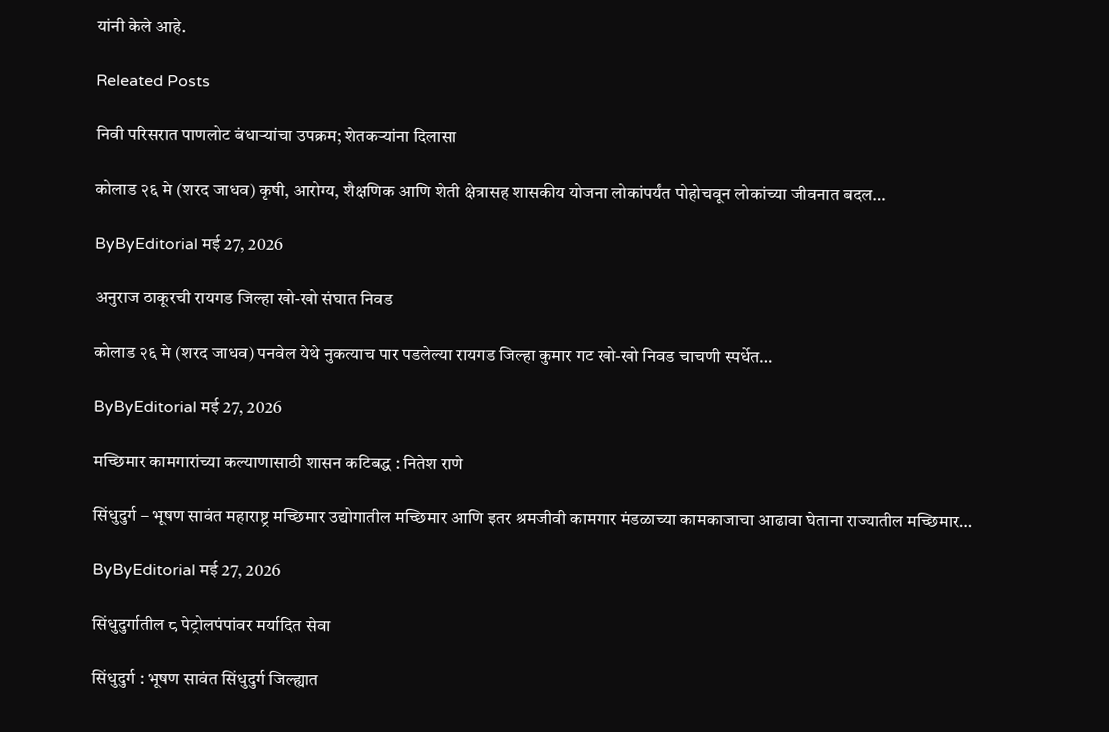यांनी केले आहे.

Releated Posts

निवी परिसरात पाणलोट बंधाऱ्यांचा उपक्रम; शेतकऱ्यांना दिलासा

कोलाड २६ मे (शरद जाधव) कृषी, आरोग्य, शैक्षणिक आणि शेती क्षेत्रासह शासकीय योजना लोकांपर्यंत पोहोचवून लोकांच्या जीवनात बदल…

ByByEditorial मई 27, 2026

अनुराज ठाकूरची रायगड जिल्हा खो-खो संघात निवड

कोलाड २६ मे (शरद जाधव) पनवेल येथे नुकत्याच पार पडलेल्या रायगड जिल्हा कुमार गट खो-खो निवड चाचणी स्पर्धेत…

ByByEditorial मई 27, 2026

मच्छिमार कामगारांच्या कल्याणासाठी शासन कटिबद्ध : नितेश राणे

सिंधुदुर्ग – भूषण सावंत महाराष्ट्र मच्छिमार उद्योगातील मच्छिमार आणि इतर श्रमजीवी कामगार मंडळाच्या कामकाजाचा आढावा घेताना राज्यातील मच्छिमार…

ByByEditorial मई 27, 2026

सिंधुदुर्गातील ८ पेट्रोलपंपांवर मर्यादित सेवा

सिंधुदुर्ग : भूषण सावंत सिंधुदुर्ग जिल्ह्यात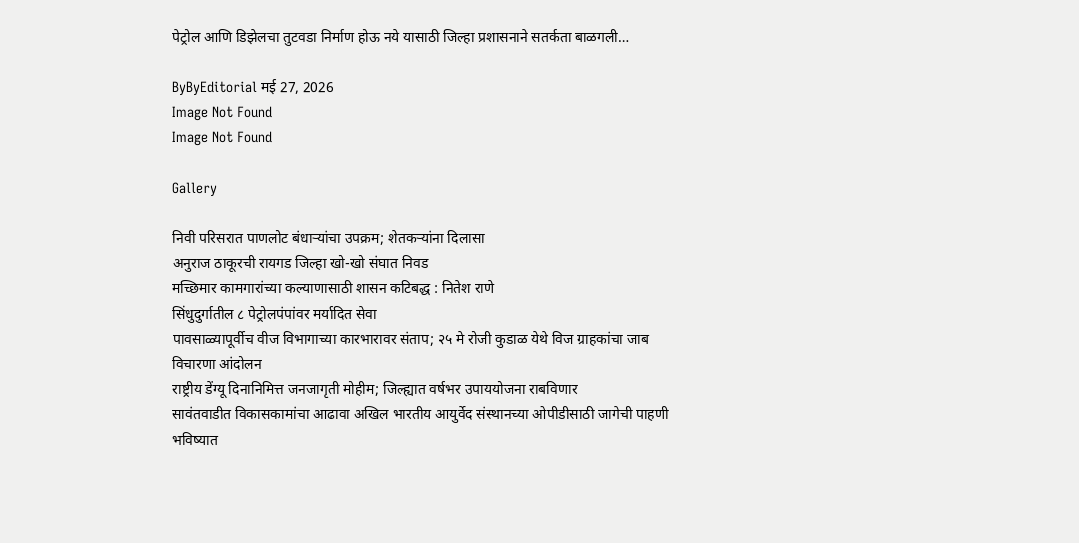पेट्रोल आणि डिझेलचा तुटवडा निर्माण होऊ नये यासाठी जिल्हा प्रशासनाने सतर्कता बाळगली…

ByByEditorial मई 27, 2026
Image Not Found
Image Not Found

Gallery

निवी परिसरात पाणलोट बंधाऱ्यांचा उपक्रम; शेतकऱ्यांना दिलासा
अनुराज ठाकूरची रायगड जिल्हा खो-खो संघात निवड
मच्छिमार कामगारांच्या कल्याणासाठी शासन कटिबद्ध : नितेश राणे
सिंधुदुर्गातील ८ पेट्रोलपंपांवर मर्यादित सेवा
पावसाळ्यापूर्वीच वीज विभागाच्या कारभारावर संताप; २५ मे रोजी कुडाळ येथे विज ग्राहकांचा जाब विचारणा आंदोलन
राष्ट्रीय डेंग्यू दिनानिमित्त जनजागृती मोहीम; जिल्ह्यात वर्षभर उपाययोजना राबविणार
सावंतवाडीत विकासकामांचा आढावा अखिल भारतीय आयुर्वेद संस्थानच्या ओपीडीसाठी जागेची पाहणी
भविष्यात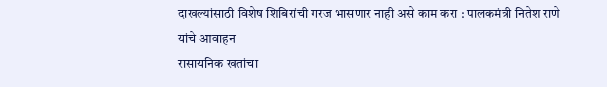दाखल्यांसाठी विशेष शिबिरांची गरज भासणार नाही असे काम करा : पालकमंत्री नितेश राणे यांचे आवाहन
रासायनिक खतांचा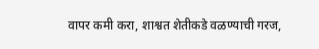वापर कमी करा, शाश्वत शेतीकडे वळण्याची गरज,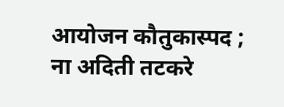आयोजन कौतुकास्पद ; ना अदिती तटकरे